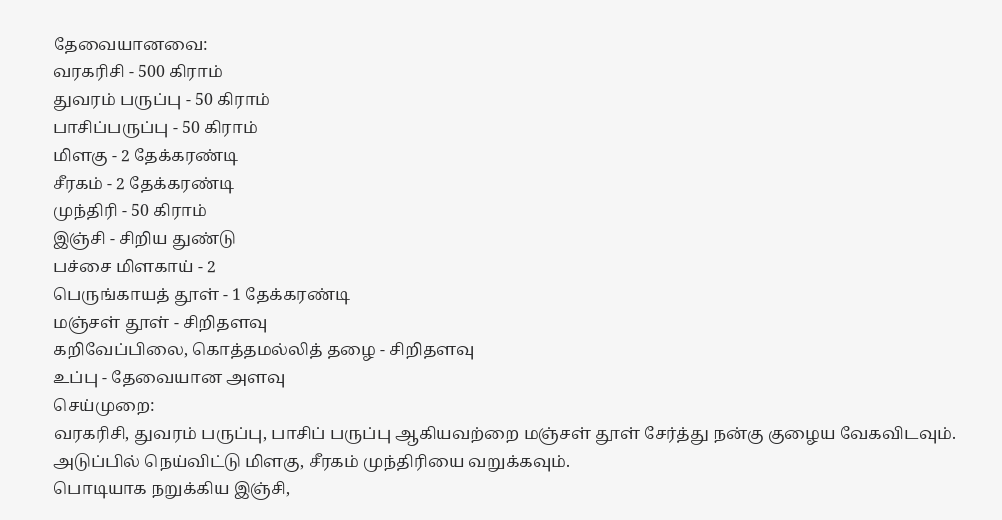தேவையானவை:
வரகரிசி - 500 கிராம்
துவரம் பருப்பு - 50 கிராம்
பாசிப்பருப்பு - 50 கிராம்
மிளகு - 2 தேக்கரண்டி
சீரகம் - 2 தேக்கரண்டி
முந்திரி - 50 கிராம்
இஞ்சி - சிறிய துண்டு
பச்சை மிளகாய் - 2
பெருங்காயத் தூள் - 1 தேக்கரண்டி
மஞ்சள் தூள் - சிறிதளவு
கறிவேப்பிலை, கொத்தமல்லித் தழை - சிறிதளவு
உப்பு - தேவையான அளவு
செய்முறை:
வரகரிசி, துவரம் பருப்பு, பாசிப் பருப்பு ஆகியவற்றை மஞ்சள் தூள் சேர்த்து நன்கு குழைய வேகவிடவும்.
அடுப்பில் நெய்விட்டு மிளகு, சீரகம் முந்திரியை வறுக்கவும்.
பொடியாக நறுக்கிய இஞ்சி,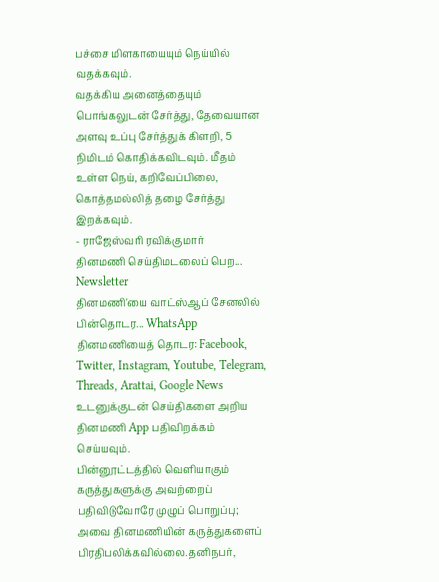பச்சை மிளகாயையும் நெய்யில் வதக்கவும்.
வதக்கிய அனைத்தையும் பொங்கலுடன் சேர்த்து, தேவையான அளவு உப்பு சேர்த்துக் கிளறி, 5 நிமிடம் கொதிக்கவிடவும். மீதம் உள்ள நெய், கறிவேப்பிலை, கொத்தமல்லித் தழை சேர்த்து இறக்கவும்.
- ராஜேஸ்வரி ரவிக்குமார்
தினமணி செய்திமடலைப் பெற... Newsletter
தினமணி'யை வாட்ஸ்ஆப் சேனலில் பின்தொடர... WhatsApp
தினமணியைத் தொடர: Facebook, Twitter, Instagram, Youtube, Telegram, Threads, Arattai, Google News
உடனுக்குடன் செய்திகளை அறிய தினமணி App பதிவிறக்கம் செய்யவும்.
பின்னூட்டத்தில் வெளியாகும் கருத்துகளுக்கு அவற்றைப் பதிவிடுவோரே முழுப் பொறுப்பு; அவை தினமணியின் கருத்துகளைப் பிரதிபலிக்கவில்லை.தனிநபர்,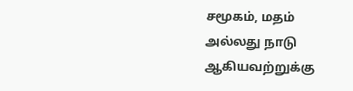சமூகம், மதம் அல்லது நாடு ஆகியவற்றுக்கு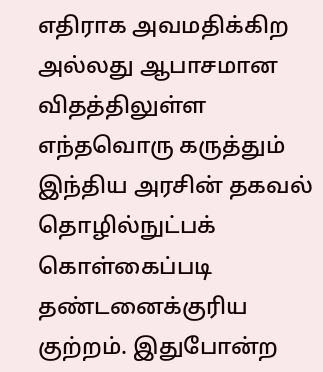எதிராக அவமதிக்கிற அல்லது ஆபாசமான விதத்திலுள்ள எந்தவொரு கருத்தும் இந்திய அரசின் தகவல் தொழில்நுட்பக் கொள்கைப்படி தண்டனைக்குரிய குற்றம். இதுபோன்ற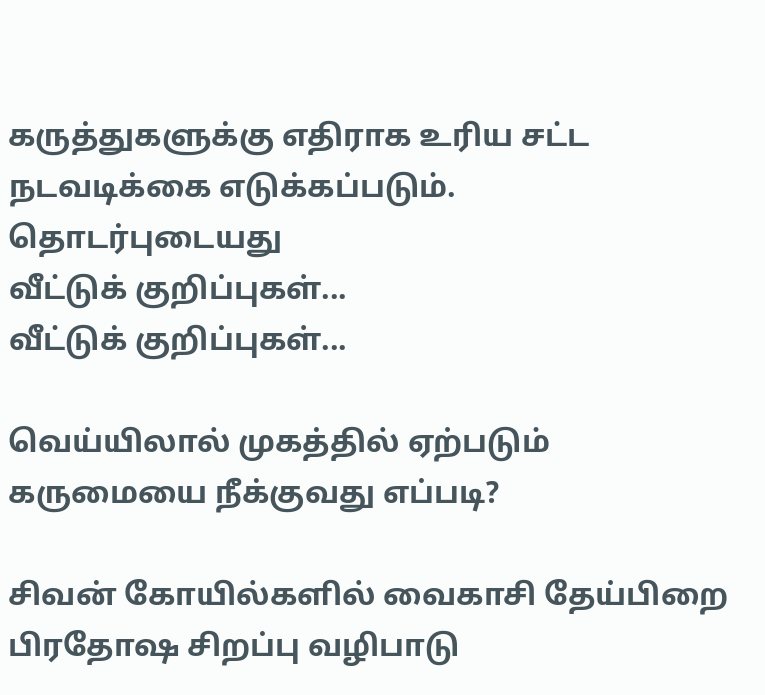கருத்துகளுக்கு எதிராக உரிய சட்ட நடவடிக்கை எடுக்கப்படும்.
தொடர்புடையது
வீட்டுக் குறிப்புகள்...
வீட்டுக் குறிப்புகள்...

வெய்யிலால் முகத்தில் ஏற்படும் கருமையை நீக்குவது எப்படி?

சிவன் கோயில்களில் வைகாசி தேய்பிறை பிரதோஷ சிறப்பு வழிபாடு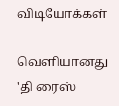விடியோக்கள்

வெளியானது 'தி ரைஸ்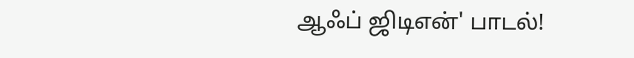ஆஃப் ஜிடிஎன்' பாடல்!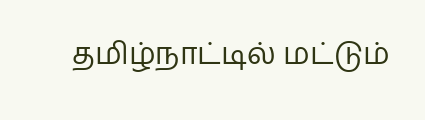தமிழ்நாட்டில் மட்டும்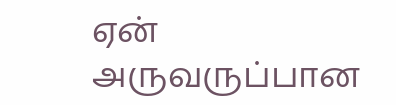ஏன் அருவருப்பான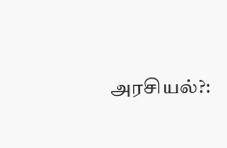அரசியல்?: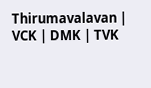Thirumavalavan | VCK | DMK | TVK